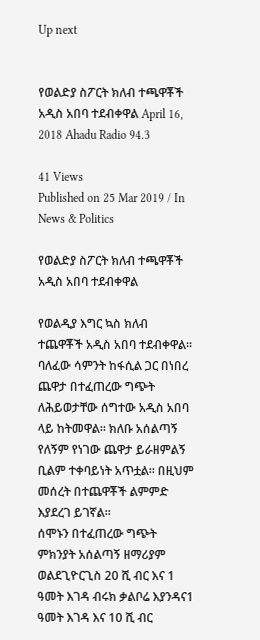Up next


የወልድያ ስፖርት ክለብ ተጫዋቾች አዲስ አበባ ተደብቀዋል April 16, 2018 Ahadu Radio 94.3

41 Views
Published on 25 Mar 2019 / In News & Politics

የወልድያ ስፖርት ክለብ ተጫዋቾች አዲስ አበባ ተደብቀዋል

የወልዲያ እግር ኳስ ክለብ ተጨዋቾች አዲስ አበባ ተደብቀዋል፡፡ ባለፈው ሳምንት ከፋሲል ጋር በነበረ ጨዋታ በተፈጠረው ግጭት ለሕይወታቸው ሰግተው አዲስ አበባ ላይ ከትመዋል፡፡ ክለቡ አሰልጣኝ የለኝም የነገው ጨዋታ ይራዘምልኝ ቢልም ተቀባይነት አጥቷል፡፡ በዚህም መሰረት በተጨዋቾች ልምምድ እያደረገ ይገኛል፡፡
ሰሞኑን በተፈጠረው ግጭት ምክንያት አሰልጣኝ ዘማሪያም ወልደጊዮርጊስ 20 ሺ ብር እና 1 ዓመት እገዳ ብሩክ ቃልቦሬ እያንዳና1 ዓመት እገዳ እና 10 ሺ ብር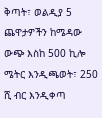ቅጣት፣ ወልዲያ 5 ጨዋታዎችን ከሜዳው ውጭ እስከ 500 ኪሎ ሜትር እንዲጫወት፣ 250 ሺ ብር እንዲቀጣ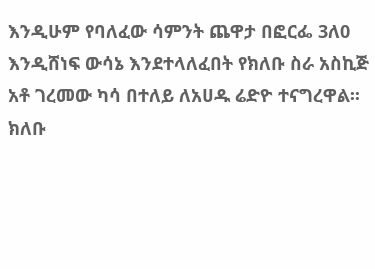እንዲሁም የባለፈው ሳምንት ጨዋታ በፎርፌ 3ለ0 እንዲሸነፍ ውሳኔ እንደተላለፈበት የክለቡ ስራ አስኪጅ አቶ ገረመው ካሳ በተለይ ለአሀዱ ሬድዮ ተናግረዋል፡፡ ክለቡ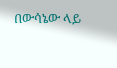በውሳኔው ላይ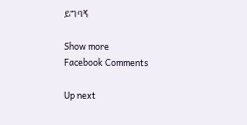ይግባኝ

Show more
Facebook Comments

Up next